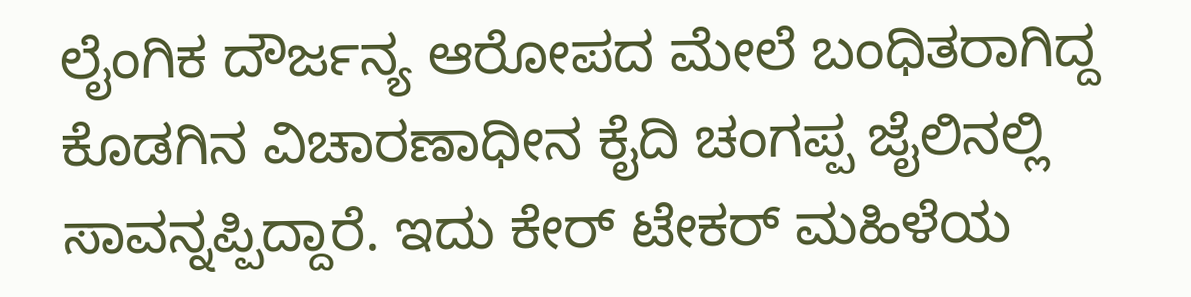ಲೈಂಗಿಕ ದೌರ್ಜನ್ಯ ಆರೋಪದ ಮೇಲೆ ಬಂಧಿತರಾಗಿದ್ದ ಕೊಡಗಿನ ವಿಚಾರಣಾಧೀನ ಕೈದಿ ಚಂಗಪ್ಪ ಜೈಲಿನಲ್ಲಿ ಸಾವನ್ನಪ್ಪಿದ್ದಾರೆ. ಇದು ಕೇರ್ ಟೇಕರ್ ಮಹಿಳೆಯ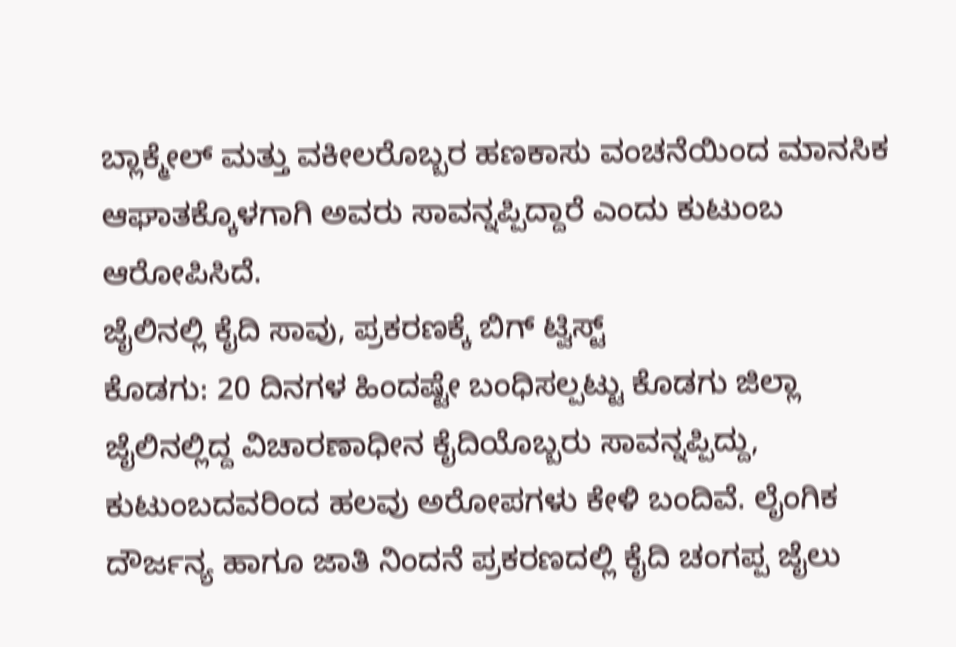ಬ್ಲಾಕ್ಮೇಲ್ ಮತ್ತು ವಕೀಲರೊಬ್ಬರ ಹಣಕಾಸು ವಂಚನೆಯಿಂದ ಮಾನಸಿಕ ಆಘಾತಕ್ಕೊಳಗಾಗಿ ಅವರು ಸಾವನ್ನಪ್ಪಿದ್ದಾರೆ ಎಂದು ಕುಟುಂಬ ಆರೋಪಿಸಿದೆ.
ಜೈಲಿನಲ್ಲಿ ಕೈದಿ ಸಾವು, ಪ್ರಕರಣಕ್ಕೆ ಬಿಗ್ ಟ್ವಿಸ್ಟ್
ಕೊಡಗು: 20 ದಿನಗಳ ಹಿಂದಷ್ಟೇ ಬಂಧಿಸಲ್ಪಟ್ಟು ಕೊಡಗು ಜಿಲ್ಲಾ ಜೈಲಿನಲ್ಲಿದ್ದ ವಿಚಾರಣಾಧೀನ ಕೈದಿಯೊಬ್ಬರು ಸಾವನ್ನಪ್ಪಿದ್ದು, ಕುಟುಂಬದವರಿಂದ ಹಲವು ಅರೋಪಗಳು ಕೇಳಿ ಬಂದಿವೆ. ಲೈಂಗಿಕ ದೌರ್ಜನ್ಯ ಹಾಗೂ ಜಾತಿ ನಿಂದನೆ ಪ್ರಕರಣದಲ್ಲಿ ಕೈದಿ ಚಂಗಪ್ಪ ಜೈಲು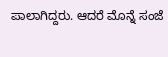ಪಾಲಾಗಿದ್ದರು. ಆದರೆ ಮೊನ್ನೆ ಸಂಜೆ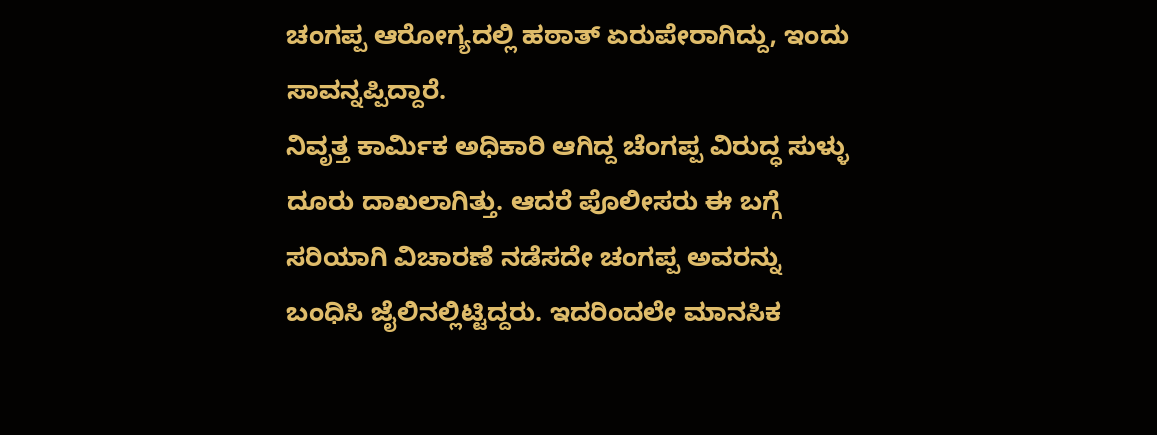ಚಂಗಪ್ಪ ಆರೋಗ್ಯದಲ್ಲಿ ಹಠಾತ್ ಏರುಪೇರಾಗಿದ್ದು, ಇಂದು ಸಾವನ್ನಪ್ಪಿದ್ದಾರೆ.
ನಿವೃತ್ತ ಕಾರ್ಮಿಕ ಅಧಿಕಾರಿ ಆಗಿದ್ದ ಚೆಂಗಪ್ಪ ವಿರುದ್ಧ ಸುಳ್ಳು ದೂರು ದಾಖಲಾಗಿತ್ತು. ಆದರೆ ಪೊಲೀಸರು ಈ ಬಗ್ಗೆ ಸರಿಯಾಗಿ ವಿಚಾರಣೆ ನಡೆಸದೇ ಚಂಗಪ್ಪ ಅವರನ್ನು ಬಂಧಿಸಿ ಜೈಲಿನಲ್ಲಿಟ್ಟಿದ್ದರು. ಇದರಿಂದಲೇ ಮಾನಸಿಕ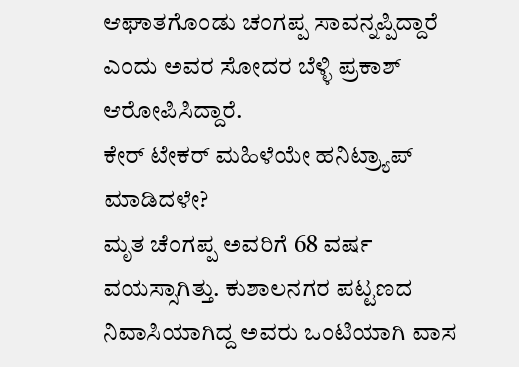ಆಘಾತಗೊಂಡು ಚಂಗಪ್ಪ ಸಾವನ್ನಪ್ಪಿದ್ದಾರೆ ಎಂದು ಅವರ ಸೋದರ ಬೆಳ್ಳಿ ಪ್ರಕಾಶ್ ಆರೋಪಿಸಿದ್ದಾರೆ.
ಕೇರ್ ಟೇಕರ್ ಮಹಿಳೆಯೇ ಹನಿಟ್ರ್ಯಾಪ್ ಮಾಡಿದಳೇ?
ಮೃತ ಚೆಂಗಪ್ಪ ಅವರಿಗೆ 68 ವರ್ಷ ವಯಸ್ಸಾಗಿತ್ತು. ಕುಶಾಲನಗರ ಪಟ್ಟಣದ ನಿವಾಸಿಯಾಗಿದ್ದ ಅವರು ಒಂಟಿಯಾಗಿ ವಾಸ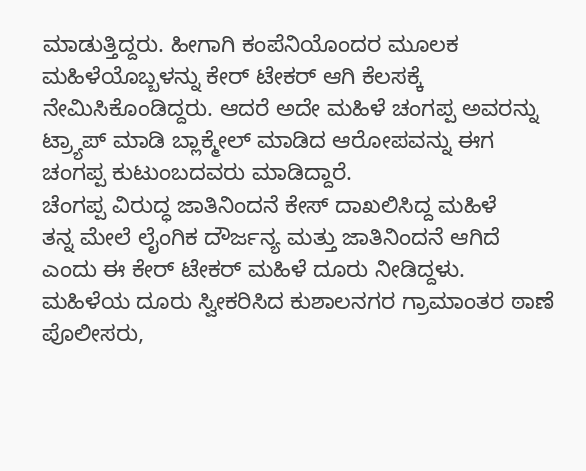ಮಾಡುತ್ತಿದ್ದರು. ಹೀಗಾಗಿ ಕಂಪೆನಿಯೊಂದರ ಮೂಲಕ ಮಹಿಳೆಯೊಬ್ಬಳನ್ನು ಕೇರ್ ಟೇಕರ್ ಆಗಿ ಕೆಲಸಕ್ಕೆ ನೇಮಿಸಿಕೊಂಡಿದ್ದರು. ಆದರೆ ಅದೇ ಮಹಿಳೆ ಚಂಗಪ್ಪ ಅವರನ್ನು ಟ್ರ್ಯಾಪ್ ಮಾಡಿ ಬ್ಲಾಕ್ಮೇಲ್ ಮಾಡಿದ ಆರೋಪವನ್ನು ಈಗ ಚಂಗಪ್ಪ ಕುಟುಂಬದವರು ಮಾಡಿದ್ದಾರೆ.
ಚೆಂಗಪ್ಪ ವಿರುದ್ಧ ಜಾತಿನಿಂದನೆ ಕೇಸ್ ದಾಖಲಿಸಿದ್ದ ಮಹಿಳೆ
ತನ್ನ ಮೇಲೆ ಲೈಂಗಿಕ ದೌರ್ಜನ್ಯ ಮತ್ತು ಜಾತಿನಿಂದನೆ ಆಗಿದೆ ಎಂದು ಈ ಕೇರ್ ಟೇಕರ್ ಮಹಿಳೆ ದೂರು ನೀಡಿದ್ದಳು. ಮಹಿಳೆಯ ದೂರು ಸ್ವೀಕರಿಸಿದ ಕುಶಾಲನಗರ ಗ್ರಾಮಾಂತರ ಠಾಣೆ ಪೊಲೀಸರು,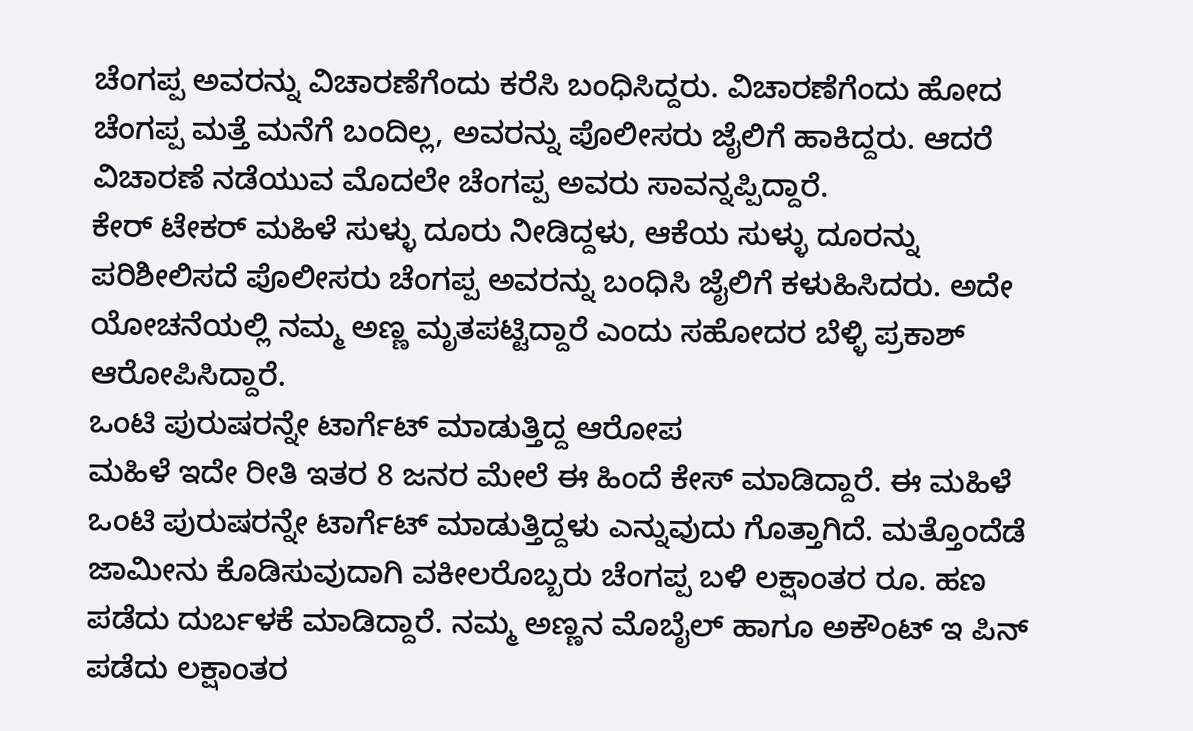ಚೆಂಗಪ್ಪ ಅವರನ್ನು ವಿಚಾರಣೆಗೆಂದು ಕರೆಸಿ ಬಂಧಿಸಿದ್ದರು. ವಿಚಾರಣೆಗೆಂದು ಹೋದ ಚೆಂಗಪ್ಪ ಮತ್ತೆ ಮನೆಗೆ ಬಂದಿಲ್ಲ, ಅವರನ್ನು ಪೊಲೀಸರು ಜೈಲಿಗೆ ಹಾಕಿದ್ದರು. ಆದರೆ ವಿಚಾರಣೆ ನಡೆಯುವ ಮೊದಲೇ ಚೆಂಗಪ್ಪ ಅವರು ಸಾವನ್ನಪ್ಪಿದ್ದಾರೆ.
ಕೇರ್ ಟೇಕರ್ ಮಹಿಳೆ ಸುಳ್ಳು ದೂರು ನೀಡಿದ್ದಳು, ಆಕೆಯ ಸುಳ್ಳು ದೂರನ್ನು ಪರಿಶೀಲಿಸದೆ ಪೊಲೀಸರು ಚೆಂಗಪ್ಪ ಅವರನ್ನು ಬಂಧಿಸಿ ಜೈಲಿಗೆ ಕಳುಹಿಸಿದರು. ಅದೇ ಯೋಚನೆಯಲ್ಲಿ ನಮ್ಮ ಅಣ್ಣ ಮೃತಪಟ್ಟಿದ್ದಾರೆ ಎಂದು ಸಹೋದರ ಬೆಳ್ಳಿ ಪ್ರಕಾಶ್ ಆರೋಪಿಸಿದ್ದಾರೆ.
ಒಂಟಿ ಪುರುಷರನ್ನೇ ಟಾರ್ಗೆಟ್ ಮಾಡುತ್ತಿದ್ದ ಆರೋಪ
ಮಹಿಳೆ ಇದೇ ರೀತಿ ಇತರ 8 ಜನರ ಮೇಲೆ ಈ ಹಿಂದೆ ಕೇಸ್ ಮಾಡಿದ್ದಾರೆ. ಈ ಮಹಿಳೆ ಒಂಟಿ ಪುರುಷರನ್ನೇ ಟಾರ್ಗೆಟ್ ಮಾಡುತ್ತಿದ್ದಳು ಎನ್ನುವುದು ಗೊತ್ತಾಗಿದೆ. ಮತ್ತೊಂದೆಡೆ ಜಾಮೀನು ಕೊಡಿಸುವುದಾಗಿ ವಕೀಲರೊಬ್ಬರು ಚೆಂಗಪ್ಪ ಬಳಿ ಲಕ್ಷಾಂತರ ರೂ. ಹಣ ಪಡೆದು ದುರ್ಬಳಕೆ ಮಾಡಿದ್ದಾರೆ. ನಮ್ಮ ಅಣ್ಣನ ಮೊಬೈಲ್ ಹಾಗೂ ಅಕೌಂಟ್ ಇ ಪಿನ್ ಪಡೆದು ಲಕ್ಷಾಂತರ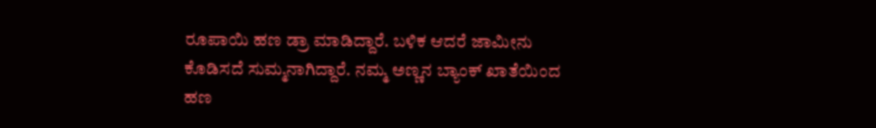ರೂಪಾಯಿ ಹಣ ಡ್ರಾ ಮಾಡಿದ್ದಾರೆ. ಬಳಿಕ ಆದರೆ ಜಾಮೀನು ಕೊಡಿಸದೆ ಸುಮ್ಮನಾಗಿದ್ದಾರೆ. ನಮ್ಮ ಅಣ್ಣನ ಬ್ಯಾಂಕ್ ಖಾತೆಯಿಂದ ಹಣ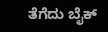ತೆಗೆದು ಬೈಕ್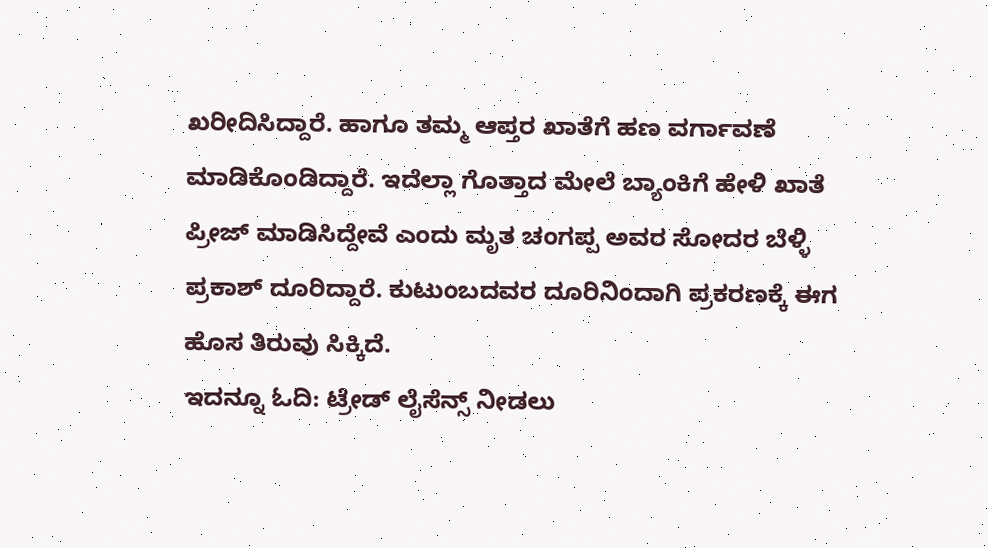ಖರೀದಿಸಿದ್ದಾರೆ. ಹಾಗೂ ತಮ್ಮ ಆಪ್ತರ ಖಾತೆಗೆ ಹಣ ವರ್ಗಾವಣೆ ಮಾಡಿಕೊಂಡಿದ್ದಾರೆ. ಇದೆಲ್ಲಾ ಗೊತ್ತಾದ ಮೇಲೆ ಬ್ಯಾಂಕಿಗೆ ಹೇಳಿ ಖಾತೆ ಪ್ರೀಜ್ ಮಾಡಿಸಿದ್ದೇವೆ ಎಂದು ಮೃತ ಚಂಗಪ್ಪ ಅವರ ಸೋದರ ಬೆಳ್ಳಿ ಪ್ರಕಾಶ್ ದೂರಿದ್ದಾರೆ. ಕುಟುಂಬದವರ ದೂರಿನಿಂದಾಗಿ ಪ್ರಕರಣಕ್ಕೆ ಈಗ ಹೊಸ ತಿರುವು ಸಿಕ್ಕಿದೆ.
ಇದನ್ನೂ ಓದಿ: ಟ್ರೇಡ್ ಲೈಸೆನ್ಸ್ ನೀಡಲು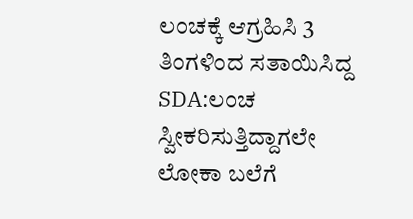ಲಂಚಕ್ಕೆ ಆಗ್ರಹಿಸಿ 3 ತಿಂಗಳಿಂದ ಸತಾಯಿಸಿದ್ದ SDA:ಲಂಚ ಸ್ವೀಕರಿಸುತ್ತಿದ್ದಾಗಲೇ ಲೋಕಾ ಬಲೆಗೆ